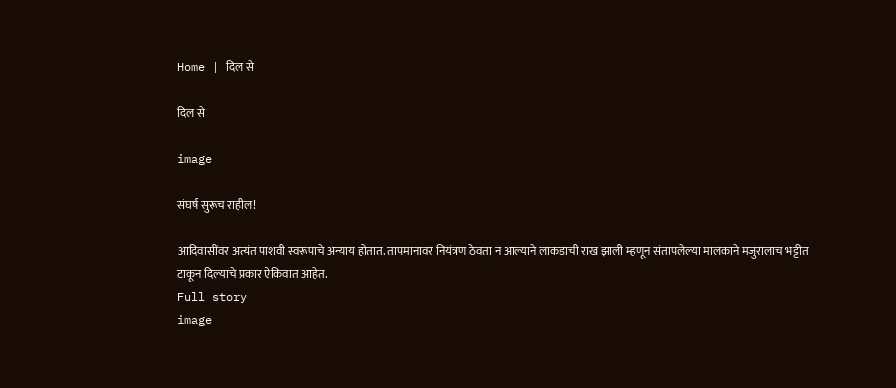Home | दिल से

दिल से

image

संघर्ष सुरूच राहील!

आदिवासींवर अत्यंत पाशवी स्वरूपाचे अन्याय होतात. तापमानावर नियंत्रण ठेवता न आल्याने लाकडाची राख झाली म्हणून संतापलेल्या मालकाने मजुरालाच भट्टीत टाकून दिल्याचे प्रकार ऐकिवात आहेत.
Full story
image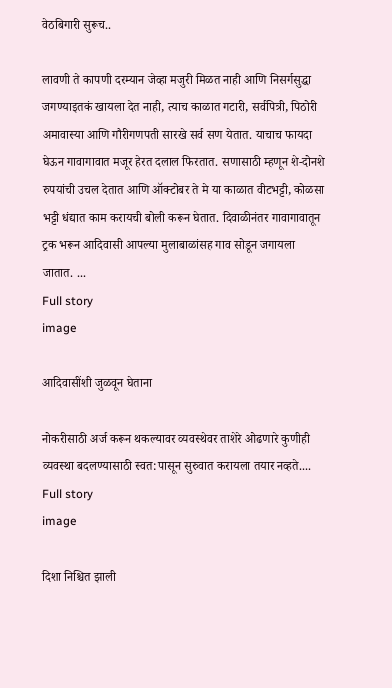वेठबिगारी सुरूच..

लावणी ते कापणी दरम्यान जेव्हा मजुरी मिळत नाही आणि निसर्गसुद्धा जगण्याइतकं खायला देत नाही, त्याच काळात गटारी, सर्वपित्री, पिठोरी अमावास्या आणि गौरीगणपती सारखे सर्व सण येतात. याचाच फायदा घेऊन गावागावात मजूर हेरत दलाल फिरतात. सणासाठी म्हणून शे-दोनशे रुपयांची उचल देतात आणि ऑक्टोबर ते मे या काळात वीटभट्टी, कोळसा भट्टी धंद्यात काम करायची बोली करून घेतात. दिवाळीनंतर गावागावातून ट्रक भरून आदिवासी आपल्या मुलाबाळांसह गाव सोडून जगायला जातात. ...
Full story
image

आदिवासींशी जुळवून घेताना

नोकरीसाठी अर्ज करून थकल्यावर व्यवस्थेवर ताशेरे ओढणारे कुणीही व्यवस्था बदलण्यासाठी स्वत:पासून सुरुवात करायला तयार नव्हते....
Full story
image

दिशा निश्चित झाली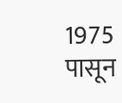1975 पासून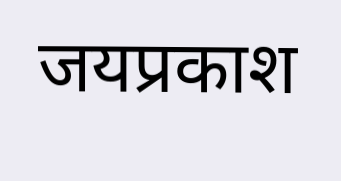जयप्रकाश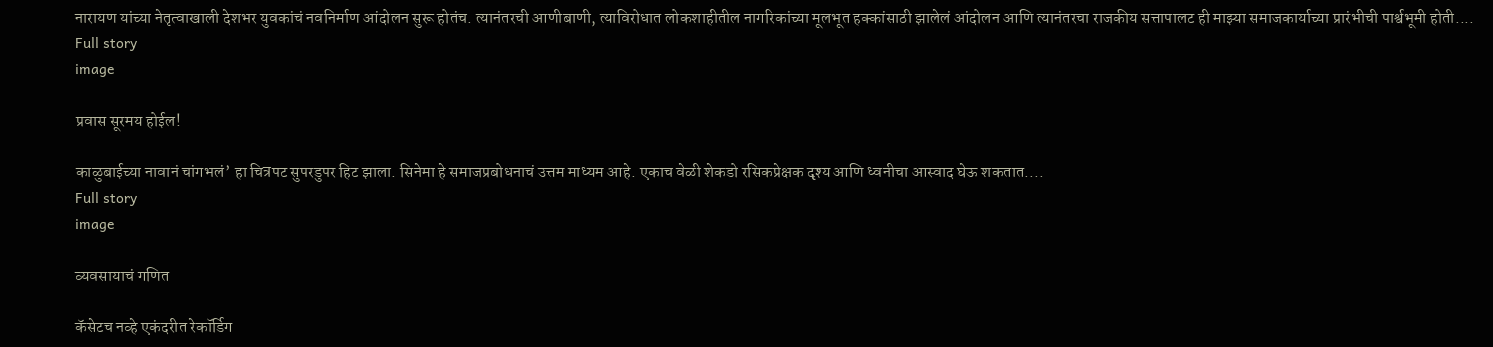नारायण यांच्या नेतृत्वाखाली देशभर युवकांचं नवनिर्माण आंदोलन सुरू होतंच. त्यानंतरची आणीबाणी, त्याविरोधात लोकशाहीतील नागरिकांच्या मूलभूत हक्कांसाठी झालेलं आंदोलन आणि त्यानंतरचा राजकीय सत्तापालट ही माझ्या समाजकार्याच्या प्रारंभीची पार्श्वभूमी होती....
Full story
image

प्रवास सूरमय होईल!

काळुबाईच्या नावानं चांगभलं’ हा चित्रपट सुपरडुपर हिट झाला. सिनेमा हे समाजप्रबोधनाचं उत्तम माध्यम आहे. एकाच वेळी शेकडो रसिकप्रेक्षक दृश्य आणि ध्वनीचा आस्वाद घेऊ शकतात....
Full story
image

व्यवसायाचं गणित

कॅसेटच नव्हे एकंदरीत रेकॉर्डिग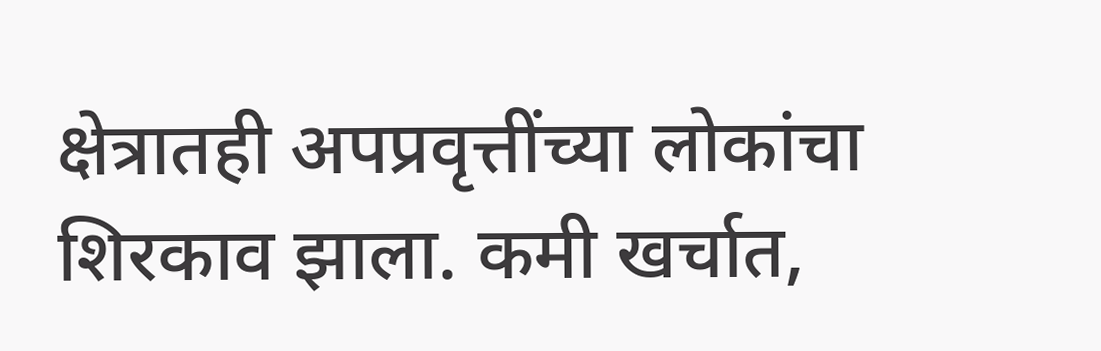क्षेत्रातही अपप्रवृत्तींच्या लोकांचा शिरकाव झाला. कमी खर्चात,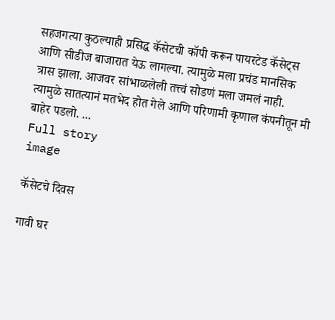सहजगत्या कुठल्याही प्रसिद्ध कॅसेटची कॉपी करून पायरटेड कॅसेट्स आणि सीडीज बाजारात येऊ लागल्या. त्यामुळे मला प्रचंड मानसिक त्रास झाला. आजवर सांभाळलेली तत्त्वं सोडणं मला जमलं नाही. त्यामुळे सातत्यानं मतभेद होत गेले आणि परिणामी कृणाल कंपनीतून मी बाहेर पडलो. ...
Full story
image

कॅसेटचे दिवस

गावी घर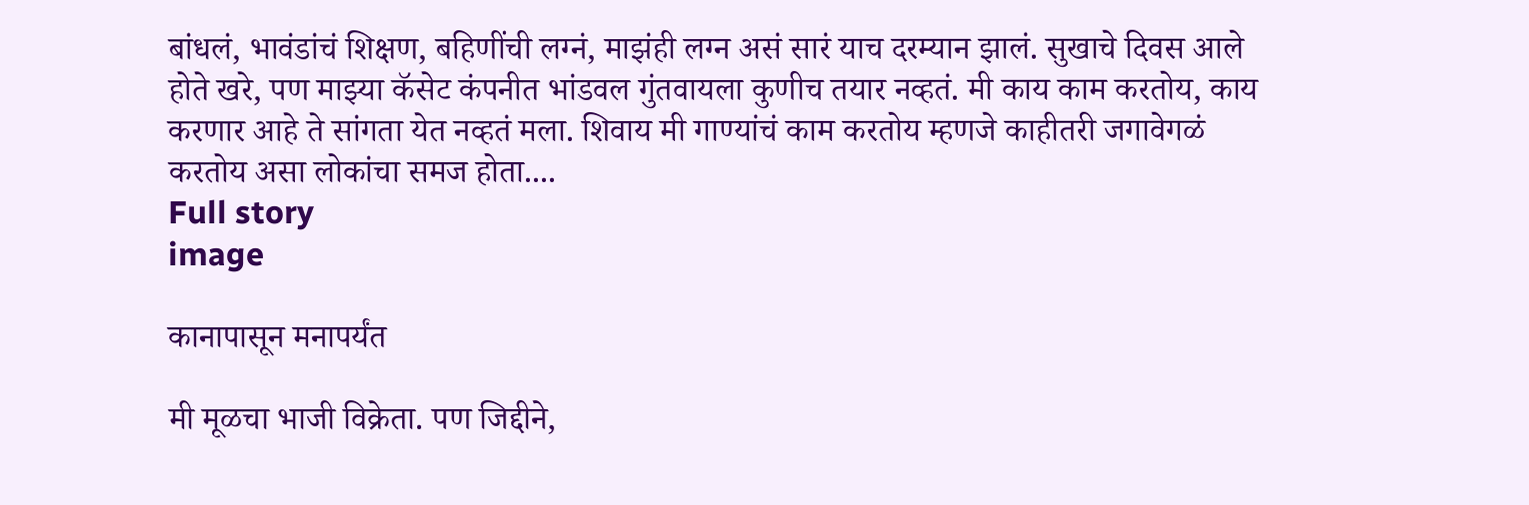बांधलं, भावंडांचं शिक्षण, बहिणींची लग्नं, माझंही लग्न असं सारं याच दरम्यान झालं. सुखाचे दिवस आले होते खरे, पण माझ्या कॅसेट कंपनीत भांडवल गुंतवायला कुणीच तयार नव्हतं. मी काय काम करतोय, काय करणार आहे ते सांगता येत नव्हतं मला. शिवाय मी गाण्यांचं काम करतोय म्हणजे काहीतरी जगावेगळं करतोय असा लोकांचा समज होता....
Full story
image

कानापासून मनापर्यंत

मी मूळचा भाजी विक्रेता. पण जिद्दीने,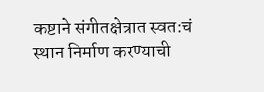कष्टाने संगीतक्षेत्रात स्वत:चं स्थान निर्माण करण्याची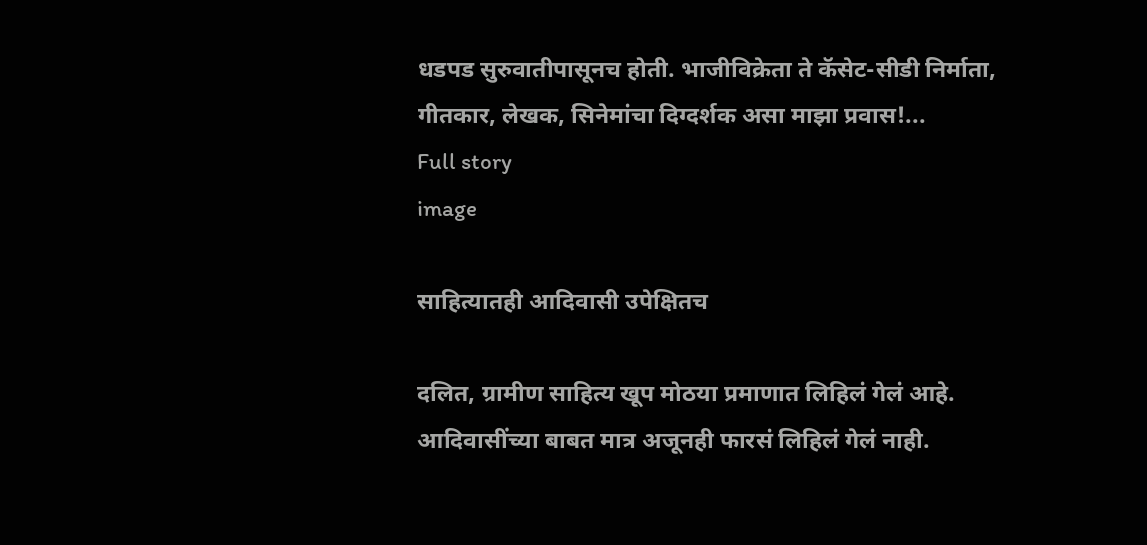धडपड सुरुवातीपासूनच होती. भाजीविक्रेता ते कॅसेट-सीडी निर्माता, गीतकार, लेखक, सिनेमांचा दिग्दर्शक असा माझा प्रवास!...
Full story
image

साहित्यातही आदिवासी उपेक्षितच

दलित, ग्रामीण साहित्य खूप मोठया प्रमाणात लिहिलं गेलं आहे. आदिवासींच्या बाबत मात्र अजूनही फारसं लिहिलं गेलं नाही.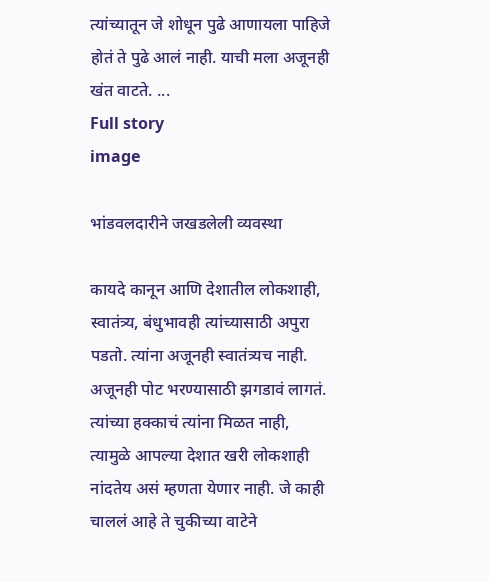त्यांच्यातून जे शोधून पुढे आणायला पाहिजे होतं ते पुढे आलं नाही. याची मला अजूनही खंत वाटते. ...
Full story
image

भांडवलदारीने जखडलेली व्यवस्था

कायदे कानून आणि देशातील लोकशाही, स्वातंत्र्य, बंधुभावही त्यांच्यासाठी अपुरा पडतो. त्यांना अजूनही स्वातंत्र्यच नाही. अजूनही पोट भरण्यासाठी झगडावं लागतं. त्यांच्या हक्काचं त्यांना मिळत नाही, त्यामुळे आपल्या देशात खरी लोकशाही नांदतेय असं म्हणता येणार नाही. जे काही चाललं आहे ते चुकीच्या वाटेने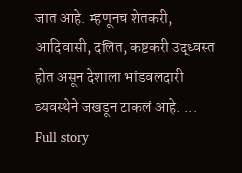जात आहे. म्हणूनच शेतकरी, आदिवासी, दलित, कष्टकरी उद्ध्वस्त होत असून देशाला भांडवलदारी व्यवस्थेने जखडून टाकलं आहे. ...
Full story